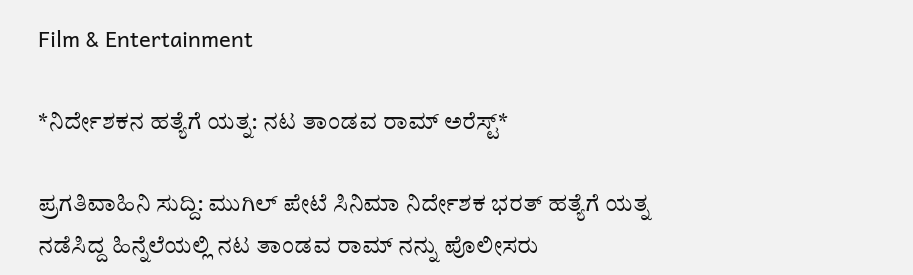Film & Entertainment

*ನಿರ್ದೇಶಕನ ಹತ್ಯೆಗೆ ಯತ್ನ: ನಟ ತಾಂಡವ ರಾಮ್ ಅರೆಸ್ಟ್*

ಪ್ರಗತಿವಾಹಿನಿ ಸುದ್ದಿ: ಮುಗಿಲ್ ಪೇಟೆ ಸಿನಿಮಾ ನಿರ್ದೇಶಕ ಭರತ್ ಹತ್ಯೆಗೆ ಯತ್ನ ನಡೆಸಿದ್ದ ಹಿನ್ನೆಲೆಯಲ್ಲಿ ನಟ ತಾಂಡವ ರಾಮ್ ನನ್ನು ಪೊಲೀಸರು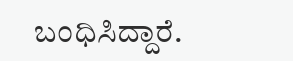ಬಂಧಿಸಿದ್ದಾರೆ.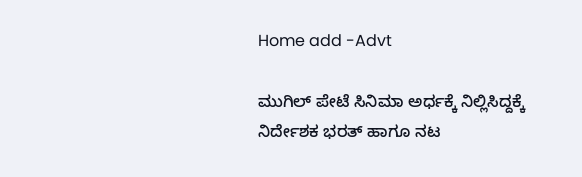Home add -Advt

ಮುಗಿಲ್ ಪೇಟೆ ಸಿನಿಮಾ ಅರ್ಧಕ್ಕೆ ನಿಲ್ಲಿಸಿದ್ದಕ್ಕೆ ನಿರ್ದೇಶಕ ಭರತ್ ಹಾಗೂ ನಟ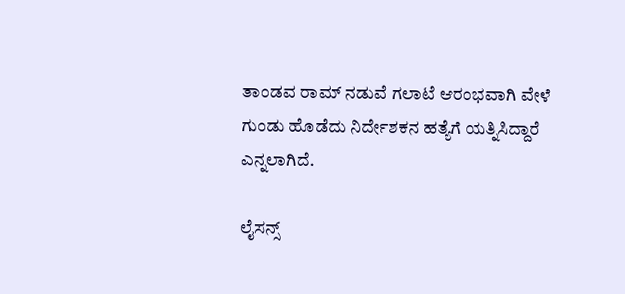ತಾಂಡವ ರಾಮ್ ನಡುವೆ ಗಲಾಟೆ ಆರಂಭವಾಗಿ ವೇಳೆ ಗುಂಡು ಹೊಡೆದು ನಿರ್ದೇಶಕನ ಹತ್ಯೆಗೆ ಯತ್ನಿಸಿದ್ದಾರೆ ಎನ್ನಲಾಗಿದೆ.

ಲೈಸನ್ಸ್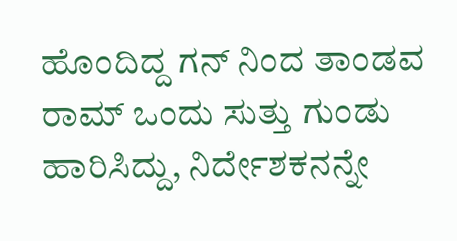ಹೊಂದಿದ್ದ ಗನ್ ನಿಂದ ತಾಂಡವ ರಾಮ್ ಒಂದು ಸುತ್ತು ಗುಂಡು ಹಾರಿಸಿದ್ದು, ನಿರ್ದೇಶಕನನ್ನೇ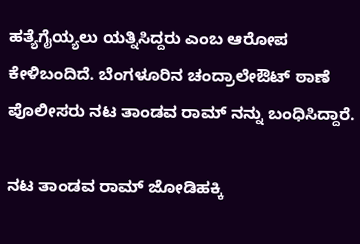ಹತ್ಯೆಗೈಯ್ಯಲು ಯತ್ನಿಸಿದ್ದರು ಎಂಬ ಆರೋಪ ಕೇಳಿಬಂದಿದೆ. ಬೆಂಗಳೂರಿನ ಚಂದ್ರಾಲೇಔಟ್ ಠಾಣೆ ಪೊಲೀಸರು ನಟ ತಾಂಡವ ರಾಮ್ ನನ್ನು ಬಂಧಿಸಿದ್ದಾರೆ.

ನಟ ತಾಂಡವ ರಾಮ್ ಜೋಡಿಹಕ್ಕಿ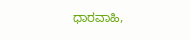ಧಾರವಾಹಿ,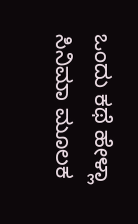ಒಂದು ಕಥೆ ಹೇಳ್ಲಾ ಸಿನಿಮಾ ಮೂಲಕ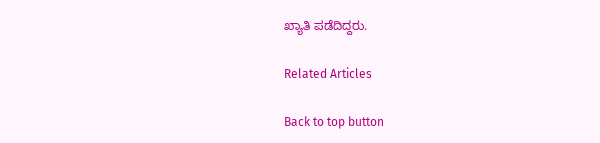ಖ್ಯಾತಿ ಪಡೆದಿದ್ದರು.

Related Articles

Back to top button